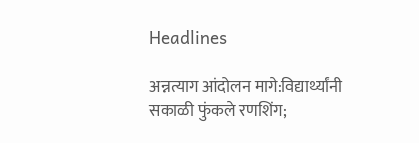Headlines

अन्नत्याग आंदोलन मागे:विद्यार्थ्यांनी सकाळी फुंकले रणशिंग;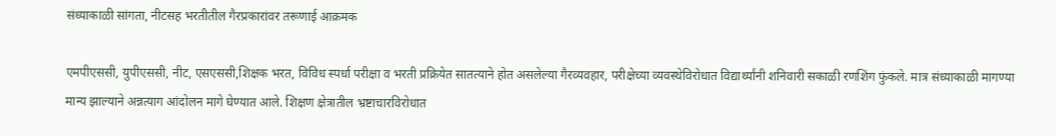संध्याकाळी सांगता, नीटसह भरतीतील गैरप्रकारांवर तरूणाई आक्रमक

एमपीएससी, युपीएससी, नीट, एसएससी,शिक्षक भरत, विविध स्पर्धा परीक्षा व भरती प्रक्रियेत सातत्याने होत असलेल्या गैरव्यवहार, परीक्षेच्या व्यवस्थेविरोधात विद्यार्थ्यांनी शनिवारी सकाळी रणशिंग फुंकले. मात्र संध्याकाळी मागण्या मान्य झाल्याने अन्नत्याग आंदोलन मागे घेण्यात आले. शिक्षण क्षेत्रातील भ्रष्टाचारविरोधात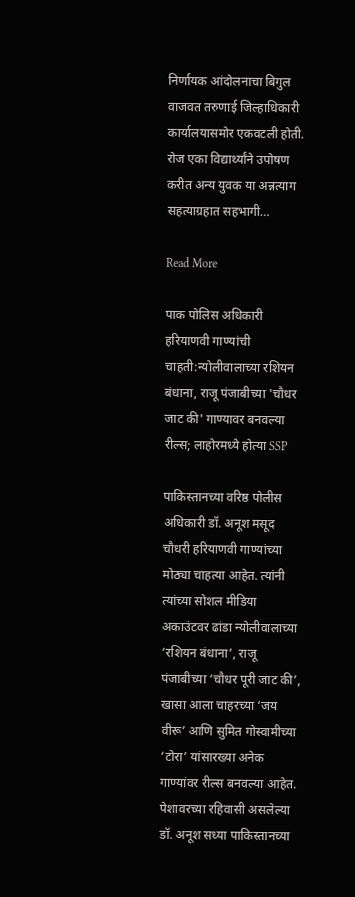निर्णायक आंदोलनाचा बिगुल वाजवत तरुणाई जिल्हाधिकारी कार्यालयासमोर एकवटली होती. रोज एका विद्यार्थ्यांने उपोषण करीत अन्य युवक या अन्नत्याग सहत्याग्रहात सहभागी…

Read More

पाक पोलिस अधिकारी हरियाणवी गाण्यांची चाहती:न्योलीवालाच्या रशियन बंधाना, राजू पंजाबीच्या 'चौधर जाट की' गाण्यावर बनवल्या रील्स; लाहोरमध्ये होत्या SSP

पाकिस्तानच्या वरिष्ठ पोलीस अधिकारी डॉ. अनूश मसूद चौधरी हरियाणवी गाण्यांच्या मोठ्या चाहत्या आहेत. त्यांनी त्यांच्या सोशल मीडिया अकाउंटवर ढांडा न्योलीवालाच्या ‘रशियन बंधाना’, राजू पंजाबीच्या ‘चौधर पूरी जाट की’, खासा आला चाहरच्या ‘जय वीरू’ आणि सुमित गोस्वामीच्या ‘टोरा’ यांसारख्या अनेक गाण्यांवर रील्स बनवल्या आहेत. पेशावरच्या रहिवासी असलेल्या डॉ. अनूश सध्या पाकिस्तानच्या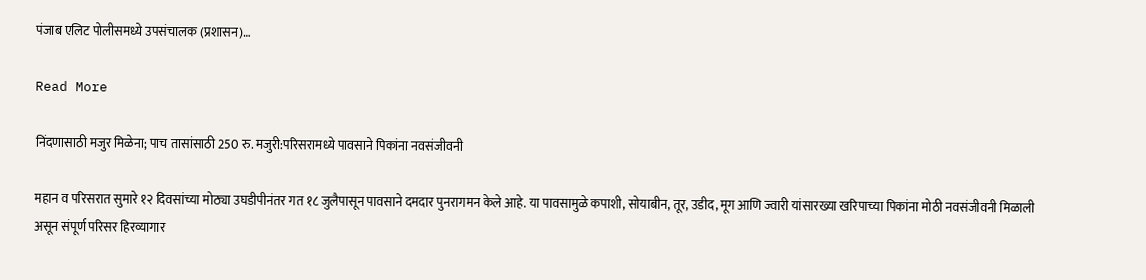पंजाब एलिट पोलीसमध्ये उपसंचालक (प्रशासन)…

Read More

निंदणासाठी मजुर मिळेना; पाच तासांसाठी 250 रु. मजुरी:परिसरामध्ये पावसाने पिकांना नवसंजीवनी

महान व परिसरात सुमारे १२ दिवसांच्या मोठ्या उघडीपीनंतर गत १८ जुलैपासून पावसाने दमदार पुनरागमन केले आहे. या पावसामुळे कपाशी, सोयाबीन, तूर, उडीद, मूग आणि ज्वारी यांसारख्या खरिपाच्या पिकांना मोठी नवसंजीवनी मिळाली असून संपूर्ण परिसर हिरव्यागार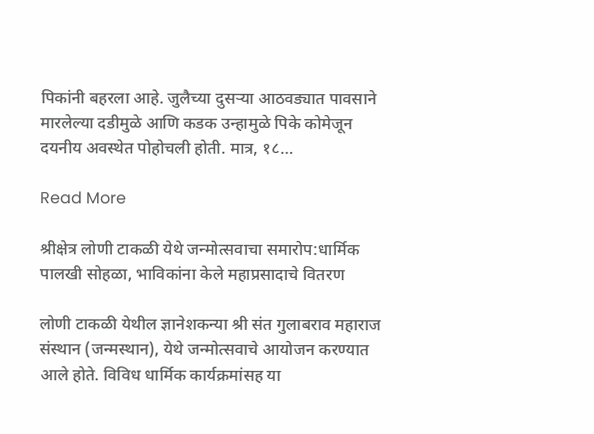पिकांनी बहरला आहे. जुलैच्या दुसऱ्या आठवड्यात पावसाने मारलेल्या दडीमुळे आणि कडक उन्हामुळे पिके कोमेजून दयनीय अवस्थेत पोहोचली होती. मात्र, १८…

Read More

श्रीक्षेत्र लोणी टाकळी येथे जन्मोत्सवाचा समारोप:धार्मिक पालखी सोहळा, भाविकांना केले महाप्रसादाचे वितरण

लोणी टाकळी येथील ज्ञानेशकन्या श्री संत गुलाबराव महाराज संस्थान (जन्मस्थान), येथे जन्मोत्सवाचे आयोजन करण्यात आले होते. विविध धार्मिक कार्यक्रमांसह या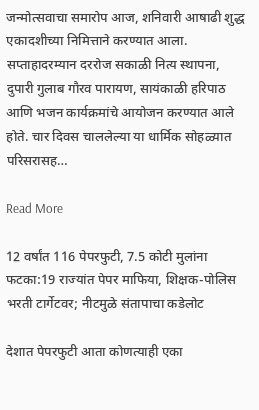जन्मोत्सवाचा समारोप आज, शनिवारी आषाढी शुद्ध एकादशीच्या निमित्ताने करण्यात आला. सप्ताहादरम्यान दररोज सकाळी नित्य स्थापना, दुपारी गुलाब गौरव पारायण, सायंकाळी हरिपाठ आणि भजन कार्यक्रमांचे आयोजन करण्यात आले होते. चार दिवस चाललेल्या या धार्मिक सोहळ्यात परिसरासह…

Read More

12 वर्षांत 116 पेपरफुटी, 7.5 कोटी मुलांना फटका:19 राज्यांत पेपर माफिया, शिक्षक-पोलिस भरती टार्गेटवर; नीटमुळे संतापाचा कडेलोट

देशात पेपरफुटी आता कोणत्याही एका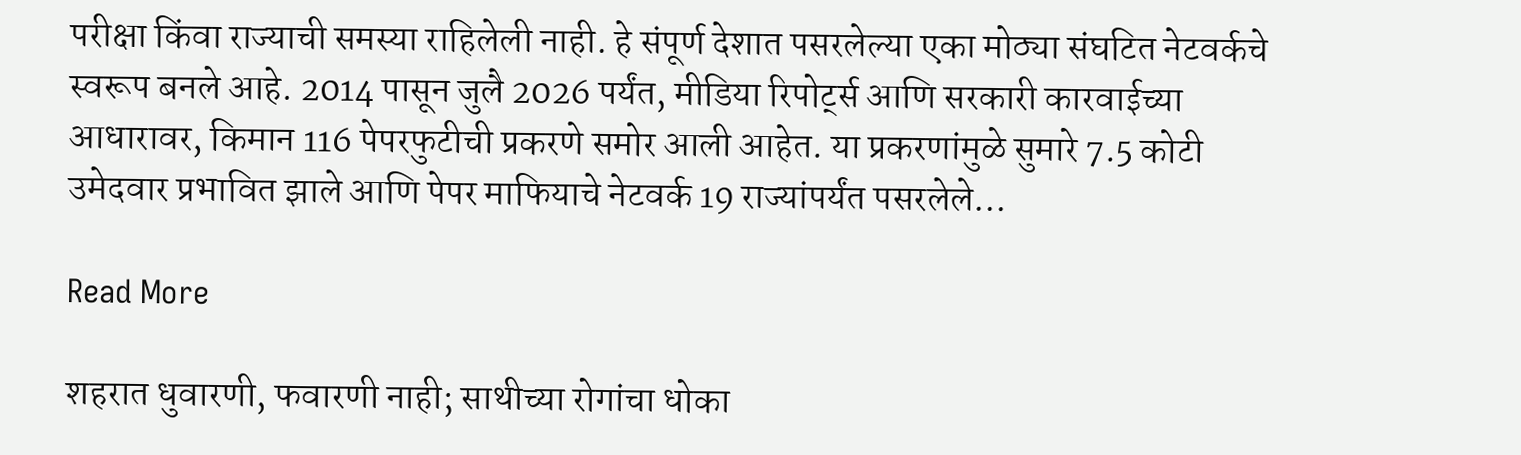परीक्षा किंवा राज्याची समस्या राहिलेली नाही. हे संपूर्ण देशात पसरलेल्या एका मोठ्या संघटित नेटवर्कचे स्वरूप बनले आहे. 2014 पासून जुलै 2026 पर्यंत, मीडिया रिपोर्ट्स आणि सरकारी कारवाईच्या आधारावर, किमान 116 पेपरफुटीची प्रकरणे समोर आली आहेत. या प्रकरणांमुळे सुमारे 7.5 कोटी उमेदवार प्रभावित झाले आणि पेपर माफियाचे नेटवर्क 19 राज्यांपर्यंत पसरलेले…

Read More

शहरात धुवारणी, फवारणी नाही; साथीच्या रोगांचा धोका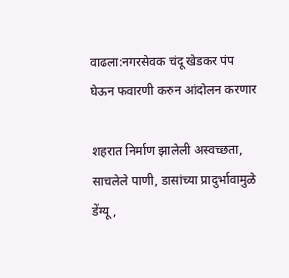वाढला:नगरसेवक चंदू खेडकर पंप घेऊन फवारणी करुन आंदोलन करणार

शहरात निर्माण झालेली अस्वच्छता, साचलेले पाणी, डासांच्या प्रादुर्भावामुळे डेंग्यू,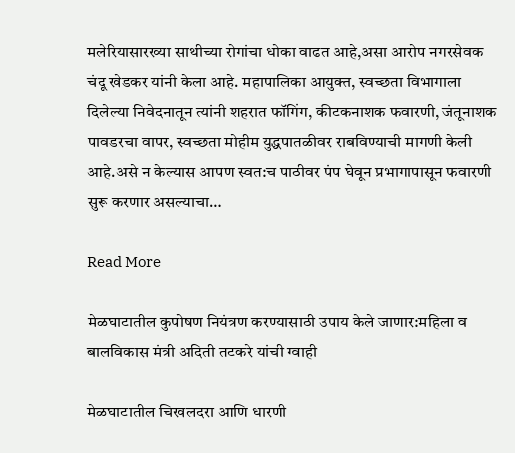मलेरियासारख्या साथीच्या रोगांचा धोका वाढत आहे,असा आरोप नगरसेवक चंदू खेडकर यांनी केला आहे. महापालिका आयुक्त, स्वच्छता विभागाला दिलेल्या निवेदनातून त्यांनी शहरात फॉगिंग, कीटकनाशक फवारणी, जंतूनाशक पावडरचा वापर, स्वच्छता मोहीम युद्धपातळीवर राबविण्याची मागणी केली आहे.असे न केल्यास आपण स्वत:च पाठीवर पंप घेवून प्रभागापासून फवारणी सुरू करणार असल्याचा…

Read More

मेळघाटातील कुपोषण नियंत्रण करण्यासाठी उपाय केले जाणार:महिला व बालविकास मंत्री अदिती तटकरे यांची ग्वाही

मेळघाटातील चिखलदरा आणि धारणी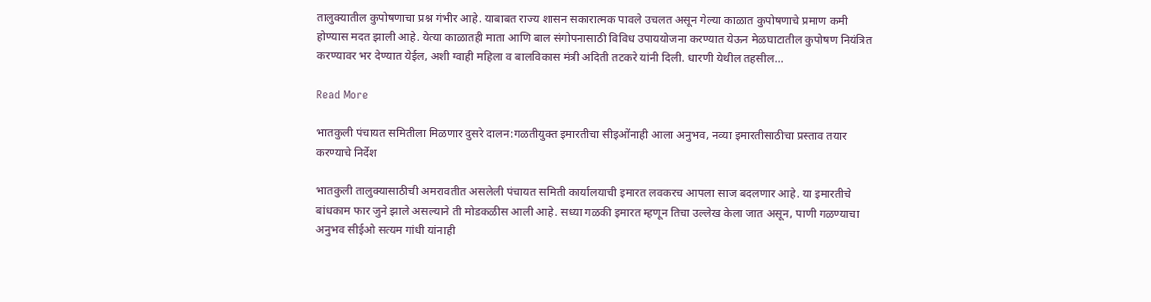तालुक्यातील कुपोषणाचा प्रश्न गंभीर आहे. याबाबत राज्य शासन सकारात्मक पावले उचलत असून गेल्या काळात कुपोषणाचे प्रमाण कमी होण्यास मदत झाली आहे. येत्या काळातही माता आणि बाल संगोपनासाठी विविध उपाययोजना करण्यात येऊन मेळघाटातील कुपोषण नियंत्रित करण्यावर भर देण्यात येईल, अशी ग्वाही महिला व बालविकास मंत्री अदिती तटकरे यांनी दिली. धारणी येथील तहसील…

Read More

भातकुली पंचायत समितीला मिळणार दुसरे दालन:गळतीयुक्त इमारतीचा सीइओंनाही आला अनुभव, नव्या इमारतीसाठीचा प्रस्ताव तयार करण्याचे निर्देश

भातकुली तालुक्यासाठीची अमरावतीत असलेली पंचायत समिती कार्यालयाची इमारत लवकरच आपला साज बदलणार आहे. या इमारतीचे बांधकाम फार जुने झाले असल्याने ती मोडकळीस आली आहे. सध्या गळकी इमारत म्हणून तिचा उल्लेख केला जात असून, पाणी गळण्याचा अनुभव सीईओ सत्यम गांधी यांनाही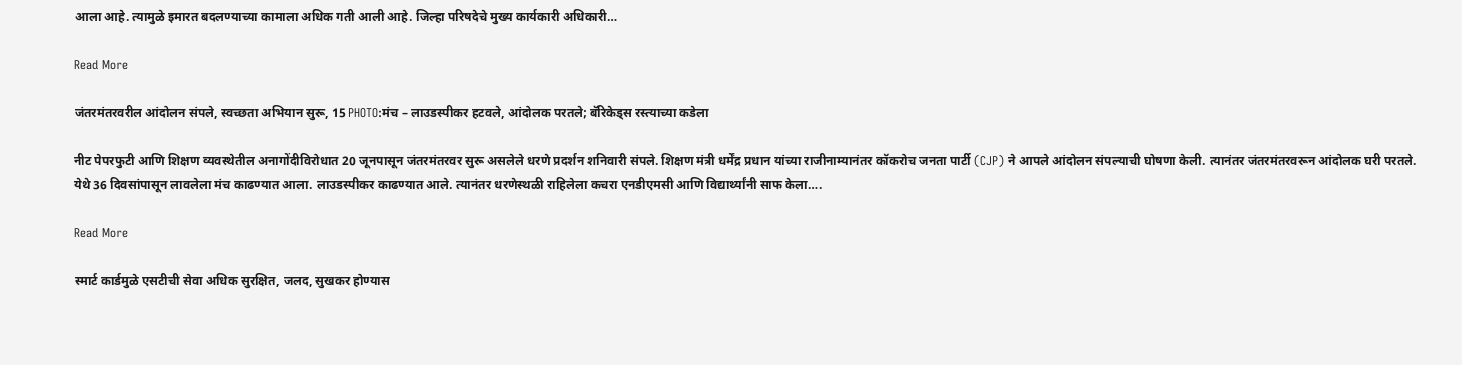आला आहे. त्यामुळे इमारत बदलण्याच्या कामाला अधिक गती आली आहे. जिल्हा परिषदेचे मुख्य कार्यकारी अधिकारी…

Read More

जंतरमंतरवरील आंदोलन संपले, स्वच्छता अभियान सुरू, 15 PHOTO:मंच – लाउडस्पीकर हटवले, आंदोलक परतले; बॅरिकेड्स रस्त्याच्या कडेला

नीट पेपरफुटी आणि शिक्षण व्यवस्थेतील अनागोंदीविरोधात 20 जूनपासून जंतरमंतरवर सुरू असलेले धरणे प्रदर्शन शनिवारी संपले. शिक्षण मंत्री धर्मेंद्र प्रधान यांच्या राजीनाम्यानंतर कॉकरोच जनता पार्टी (CJP) ने आपले आंदोलन संपल्याची घोषणा केली. त्यानंतर जंतरमंतरवरून आंदोलक घरी परतले. येथे 36 दिवसांपासून लावलेला मंच काढण्यात आला. लाउडस्पीकर काढण्यात आले. त्यानंतर धरणेस्थळी राहिलेला कचरा एनडीएमसी आणि विद्यार्थ्यांनी साफ केला….

Read More

स्मार्ट कार्डमुळे एसटीची सेवा अधिक सुरक्षित, जलद, सुखकर होण्यास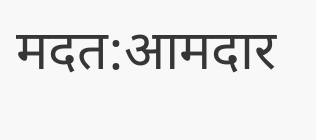मदत:आमदार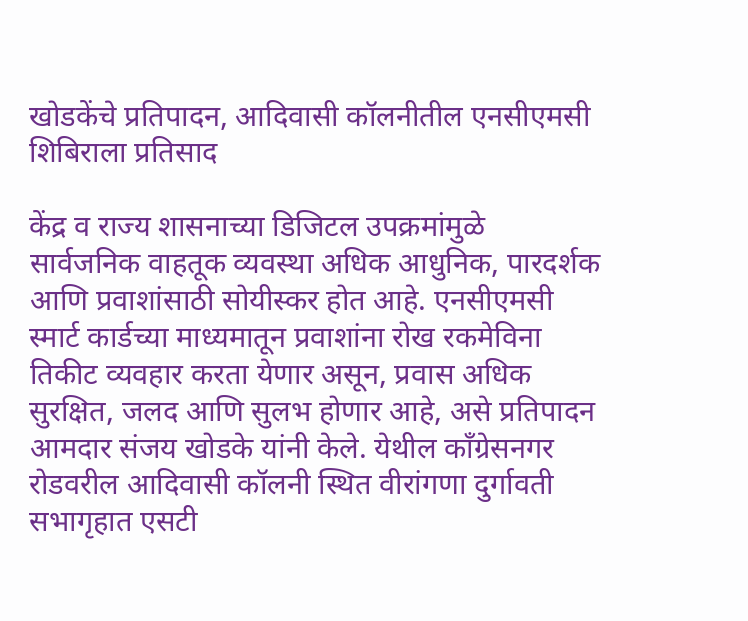खोडकेंचे प्रतिपादन, आदिवासी कॉलनीतील एनसीएमसी शिबिराला प्रतिसाद

केंद्र व राज्य शासनाच्या डिजिटल उपक्रमांमुळे सार्वजनिक वाहतूक व्यवस्था अधिक आधुनिक, पारदर्शक आणि प्रवाशांसाठी सोयीस्कर होत आहे. एनसीएमसी स्मार्ट कार्डच्या माध्यमातून प्रवाशांना रोख रकमेविना तिकीट व्यवहार करता येणार असून, प्रवास अधिक सुरक्षित, जलद आणि सुलभ होणार आहे, असे प्रतिपादन आमदार संजय खोडके यांनी केले. येथील काँग्रेसनगर रोडवरील आदिवासी कॉलनी स्थित वीरांगणा दुर्गावती सभागृहात एसटी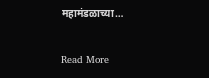महामंडळाच्या…

Read More